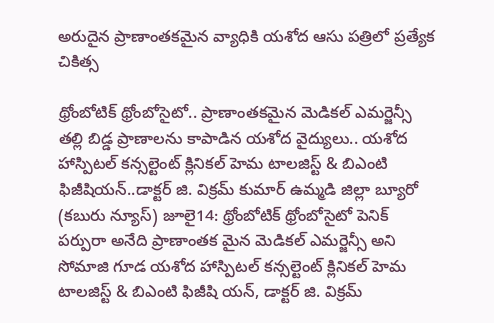అరుదైన ప్రాణాంతకమైన వ్యాధికి యశోద ఆసు పత్రిలో ప్రత్యేక చికిత్స

థ్రోంబోటిక్ థ్రోంబోసైటో.. ప్రాణాంతకమైన మెడికల్ ఎమర్జెన్సీ తల్లి బిడ్డ ప్రాణాలను కాపాడిన యశోద వైద్యులు.. యశోద హాస్పిటల్ కన్సల్టెంట్ క్లినికల్ హెమ టాలజిస్ట్ & బిఎంటి ఫిజీషియన్..డాక్టర్ జి. విక్రమ్ కుమార్ ఉమ్మడి జిల్లా బ్యూరో (కబురు న్యూస్) జూలై14: థ్రోంబోటిక్ థ్రోంబోసైటో పెనిక్ పర్పురా అనేది ప్రాణాంతక మైన మెడికల్ ఎమర్జెన్సీ అని సోమాజి గూడ యశోద హాస్పిటల్ కన్సల్టెంట్ క్లినికల్ హెమ టాలజిస్ట్ & బిఎంటి ఫిజీషి యన్, డాక్టర్ జి. విక్రమ్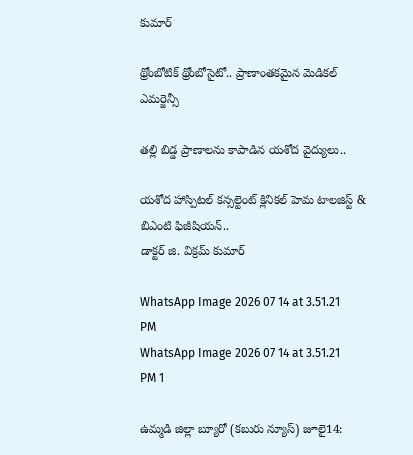కుమార్

థ్రోంబోటిక్ థ్రోంబోసైటో.. ప్రాణాంతకమైన మెడికల్ ఎమర్జెన్సీ

తల్లి బిడ్డ ప్రాణాలను కాపాడిన యశోద వైద్యులు..

యశోద హాస్పిటల్ కన్సల్టెంట్ క్లినికల్ హెమ టాలజిస్ట్ & బిఎంటి ఫిజీషియన్..
డాక్టర్ జి. విక్రమ్ కుమార్

WhatsApp Image 2026 07 14 at 3.51.21 PM
WhatsApp Image 2026 07 14 at 3.51.21 PM 1

ఉమ్మడి జిల్లా బ్యూరో (కబురు న్యూస్) జూలై14: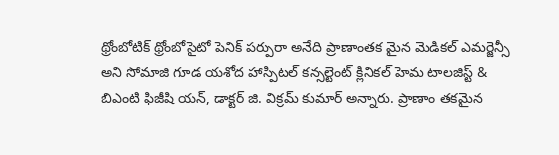థ్రోంబోటిక్ థ్రోంబోసైటో పెనిక్ పర్పురా అనేది ప్రాణాంతక మైన మెడికల్ ఎమర్జెన్సీ అని సోమాజి గూడ యశోద హాస్పిటల్ కన్సల్టెంట్ క్లినికల్ హెమ టాలజిస్ట్ & బిఎంటి ఫిజీషి యన్, డాక్టర్ జి. విక్రమ్ కుమార్ అన్నారు. ప్రాణాం తకమైన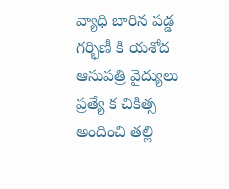వ్యాధి బారిన పడ్డ గర్భిణీ కి యశోద ఆసుపత్రి వైద్యులు ప్రత్యే క చికిత్స అందించి తల్లి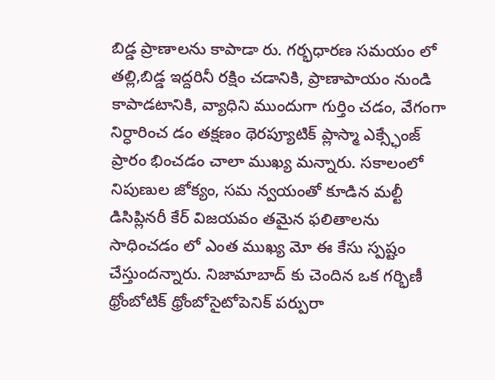బిడ్డ ప్రాణాలను కాపాడా రు. గర్భధారణ సమయం లో తల్లి,బిడ్డ ఇద్దరినీ రక్షిం చడానికి, ప్రాణాపాయం నుండి కాపాడటానికి, వ్యాధిని ముందుగా గుర్తిం చడం, వేగంగా నిర్ధారించ డం తక్షణం థెరప్యూటిక్ ప్లాస్మా ఎక్స్ఛేంజ్ ప్రారం భించడం చాలా ముఖ్య మన్నారు. సకాలంలో నిపుణుల జోక్యం, సమ న్వయంతో కూడిన మల్టీ డిసిప్లినరీ కేర్ విజయవం తమైన ఫలితాలను సాధించడం లో ఎంత ముఖ్య మో ఈ కేసు స్పష్టం చేస్తుందన్నారు. నిజామాబాద్ కు చెందిన ఒక గర్భిణీ థ్రోంబోటిక్ థ్రోంబోసైటోపెనిక్ పర్పురా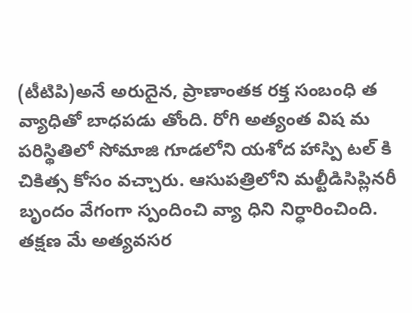(టీటిపి)అనే అరుదైన, ప్రాణాంతక రక్త సంబంధి త వ్యాధితో బాధపడు తోంది. రోగి అత్యంత విష మ పరిస్థితిలో సోమాజి గూడలోని యశోద హాస్పి టల్ కి చికిత్స కోసం వచ్చారు. ఆసుపత్రిలోని మల్టీడిసిప్లినరీ బృందం వేగంగా స్పందించి వ్యా ధిని నిర్ధారించింది. తక్షణ మే అత్యవసర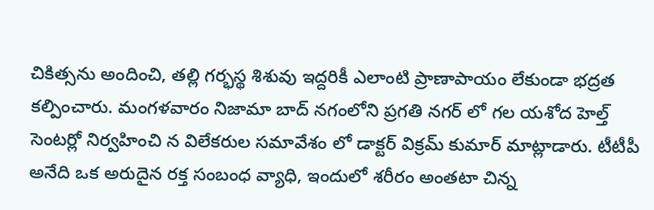చికిత్సను అందించి, తల్లి గర్భస్థ శిశువు ఇద్దరికీ ఎలాంటి ప్రాణాపాయం లేకుండా భద్రత కల్పించారు. మంగళవారం నిజామా బాద్ నగంలోని ప్రగతి నగర్ లో గల యశోద హెల్త్ సెంటర్లో నిర్వహించి న విలేకరుల సమావేశం లో డాక్టర్ విక్రమ్ కుమార్ మాట్లాడారు. టీటీపీ అనేది ఒక అరుదైన రక్త సంబంధ వ్యాధి, ఇందులో శరీరం అంతటా చిన్న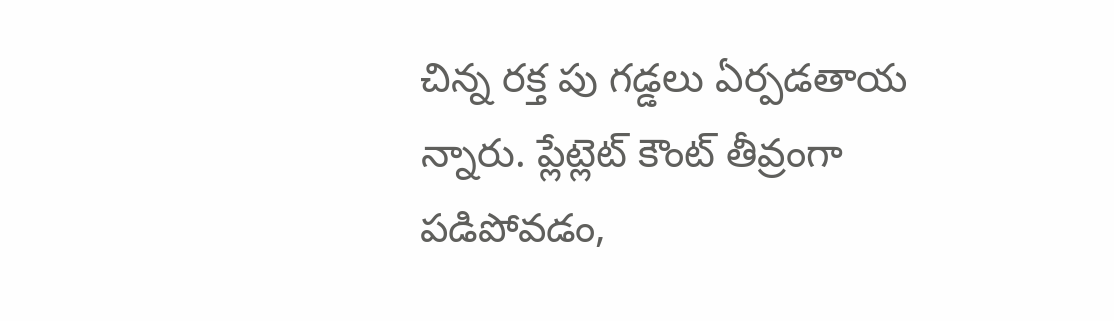చిన్న రక్త పు గడ్డలు ఏర్పడతాయ న్నారు. ప్లేట్లెట్ కౌంట్ తీవ్రంగా పడిపోవడం,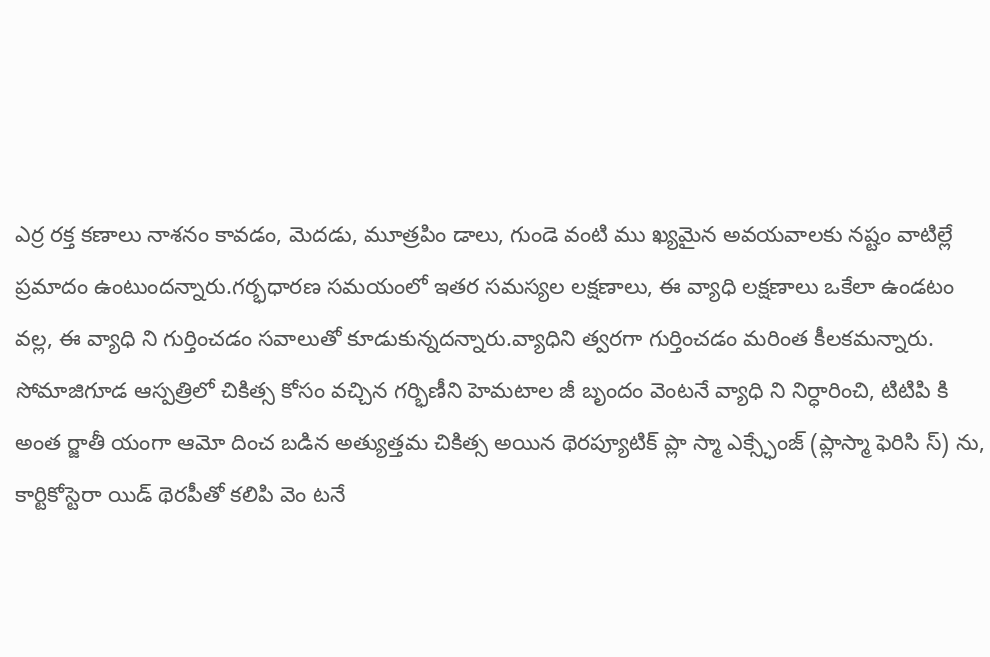ఎర్ర రక్త కణాలు నాశనం కావడం, మెదడు, మూత్రపిం డాలు, గుండె వంటి ము ఖ్యమైన అవయవాలకు నష్టం వాటిల్లే ప్రమాదం ఉంటుందన్నారు.గర్భధారణ సమయంలో ఇతర సమస్యల లక్షణాలు, ఈ వ్యాధి లక్షణాలు ఒకేలా ఉండటం వల్ల, ఈ వ్యాధి ని గుర్తించడం సవాలుతో కూడుకున్నదన్నారు.వ్యాధిని త్వరగా గుర్తించడం మరింత కీలకమన్నారు. సోమాజిగూడ ఆస్పత్రిలో చికిత్స కోసం వచ్చిన గర్భిణీని హెమటాల జీ బృందం వెంటనే వ్యాధి ని నిర్ధారించి, టిటిపి కి అంత ర్జాతీ యంగా ఆమో దించ బడిన అత్యుత్తమ చికిత్స అయిన థెరప్యూటిక్ ప్లా స్మా ఎక్స్ఛేంజ్ (ప్లాస్మా ఫెరిసి స్) ను, కార్టికోస్టెరా యిడ్ థెరపీతో కలిపి వెం టనే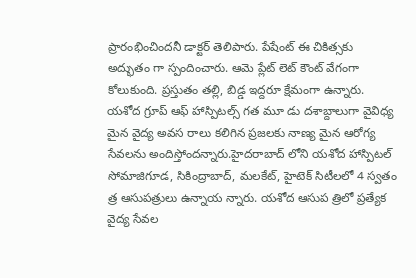ప్రారంభించిందనీ డాక్టర్ తెలిపారు. పేషేంట్ ఈ చికిత్సకు అద్భుతం గా స్పందించారు. ఆమె ప్లేట్ లెట్ కౌంట్ వేగంగా కోలుకుంది. ప్రస్తుతం తల్లి, బిడ్డ ఇద్దరూ క్షేమంగా ఉన్నారు. యశోద గ్రూప్ ఆఫ్ హాస్పిటల్స్ గత మూ డు దశాబ్దాలుగా వైవిధ్య మైన వైద్య అవస రాలు కలిగిన ప్రజలకు నాణ్య మైన ఆరోగ్య సేవలను అందిస్తోందన్నారు.హైదరాబాద్ లోని యశోద హాస్పిటల్ సోమాజిగూడ, సికింద్రాబాద్, మలకేట్, హైటెక్ సిటీలలో 4 స్వతం త్ర ఆసుపత్రులు ఉన్నాయ న్నారు. యశోద ఆసుప త్రిలో ప్రత్యేక వైద్య సేవల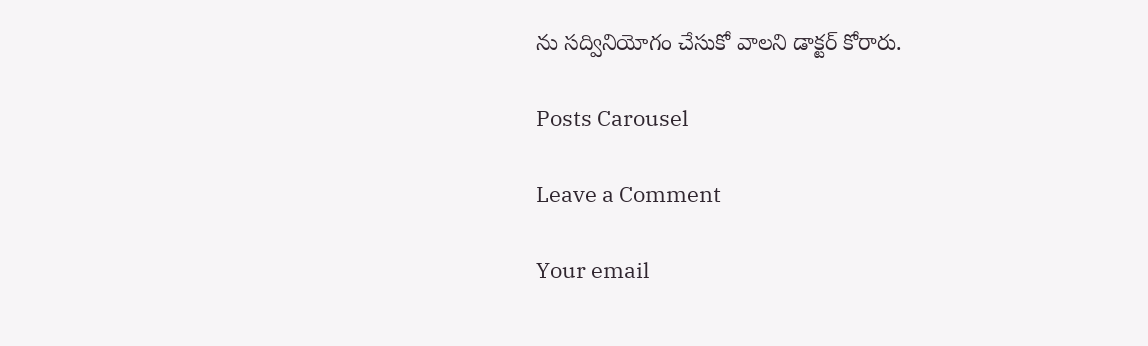ను సద్వినియోగం చేసుకో వాలని డాక్టర్ కోరారు.

Posts Carousel

Leave a Comment

Your email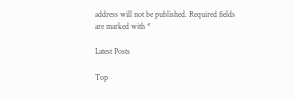address will not be published. Required fields are marked with *

Latest Posts

Top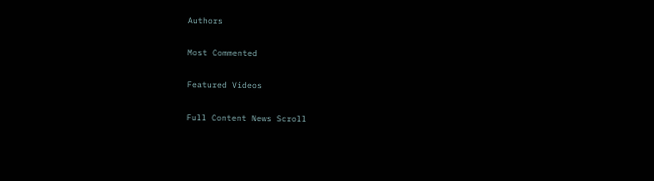Authors

Most Commented

Featured Videos

Full Content News Scroll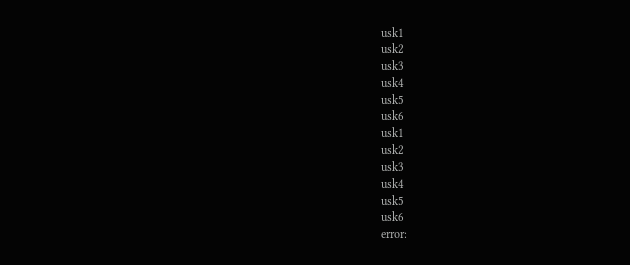usk1
usk2
usk3
usk4
usk5
usk6
usk1
usk2
usk3
usk4
usk5
usk6
error: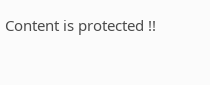Content is protected !!